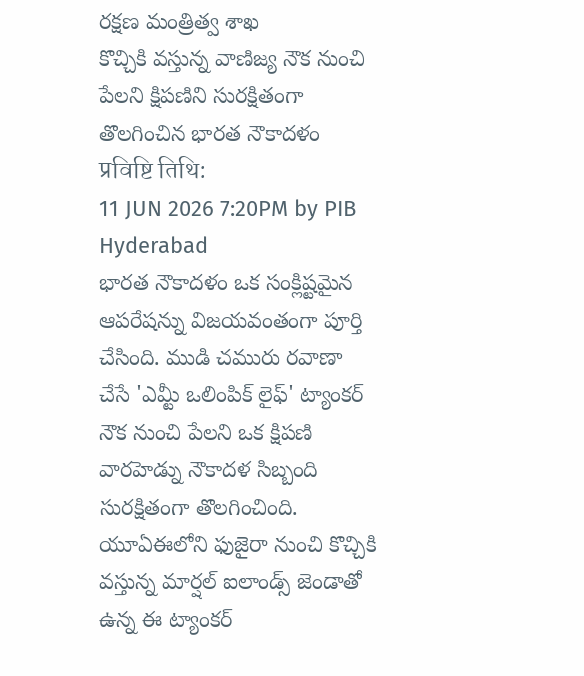రక్షణ మంత్రిత్వ శాఖ
కొచ్చికి వస్తున్న వాణిజ్య నౌక నుంచి పేలని క్షిపణిని సురక్షితంగా తొలగించిన భారత నౌకాదళం
प्रविष्टि तिथि:
11 JUN 2026 7:20PM by PIB Hyderabad
భారత నౌకాదళం ఒక సంక్లిష్టమైన ఆపరేషన్ను విజయవంతంగా పూర్తి చేసింది. ముడి చమురు రవాణా చేసే 'ఎమ్టీ ఒలింపిక్ లైఫ్' ట్యాంకర్ నౌక నుంచి పేలని ఒక క్షిపణి వారహెడ్ను నౌకాదళ సిబ్బంది సురక్షితంగా తొలగించింది.
యూఏఈలోని ఫుజైరా నుంచి కొచ్చికి వస్తున్న మార్షల్ ఐలాండ్స్ జెండాతో ఉన్న ఈ ట్యాంకర్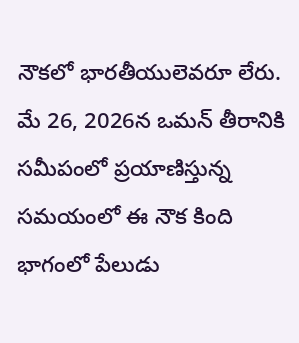నౌకలో భారతీయులెవరూ లేరు. మే 26, 2026న ఒమన్ తీరానికి సమీపంలో ప్రయాణిస్తున్న సమయంలో ఈ నౌక కింది భాగంలో పేలుడు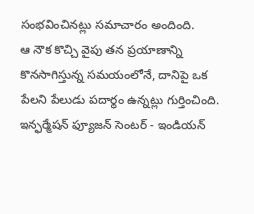సంభవించినట్లు సమాచారం అందింది.
ఆ నౌక కొచ్చి వైపు తన ప్రయాణాన్ని కొనసాగిస్తున్న సమయంలోనే, దానిపై ఒక పేలని పేలుడు పదార్థం ఉన్నట్లు గుర్తించింది.
ఇన్ఫర్మేషన్ ఫ్యూజన్ సెంటర్ - ఇండియన్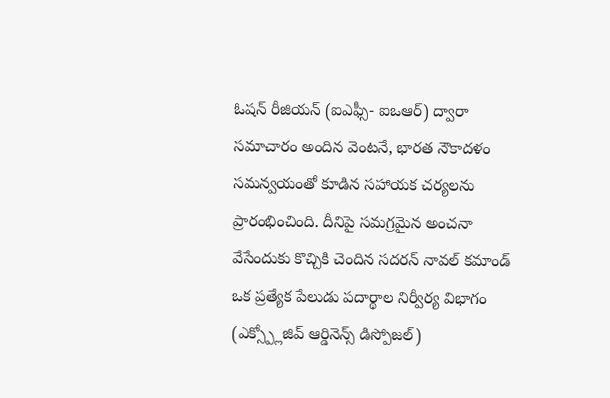ఓషన్ రీజియన్ (ఐఎఫ్సీ- ఐఒఆర్) ద్వారా సమాచారం అందిన వెంటనే, భారత నౌకాదళం సమన్వయంతో కూడిన సహాయక చర్యలను ప్రారంభించింది. దీనిపై సమగ్రమైన అంచనా వేసేందుకు కొచ్చికి చెందిన సదరన్ నావల్ కమాండ్ ఒక ప్రత్యేక పేలుడు పదార్థాల నిర్వీర్య విభాగం (ఎక్స్ప్లోజివ్ ఆర్డినెన్స్ డిస్పోజల్)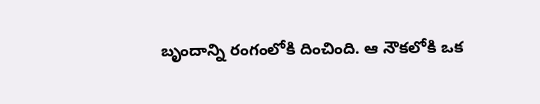బృందాన్ని రంగంలోకి దించింది. ఆ నౌకలోకి ఒక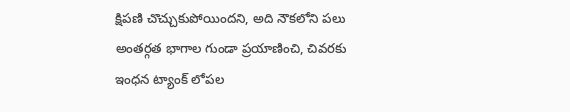క్షిపణి చొచ్చుకుపోయిందని, అది నౌకలోని పలు అంతర్గత భాగాల గుండా ప్రయాణించి, చివరకు ఇంధన ట్యాంక్ లోపల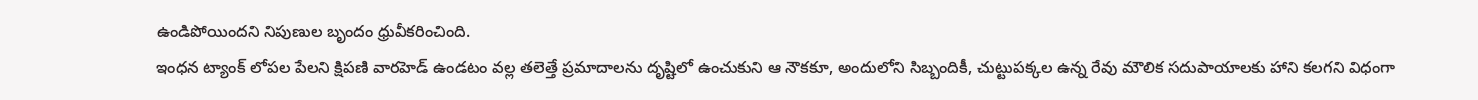ఉండిపోయిందని నిపుణుల బృందం ధ్రువీకరించింది.
ఇంధన ట్యాంక్ లోపల పేలని క్షిపణి వారహెడ్ ఉండటం వల్ల తలెత్తే ప్రమాదాలను దృష్టిలో ఉంచుకుని ఆ నౌకకూ, అందులోని సిబ్బందికీ, చుట్టుపక్కల ఉన్న రేవు మౌలిక సదుపాయాలకు హాని కలగని విధంగా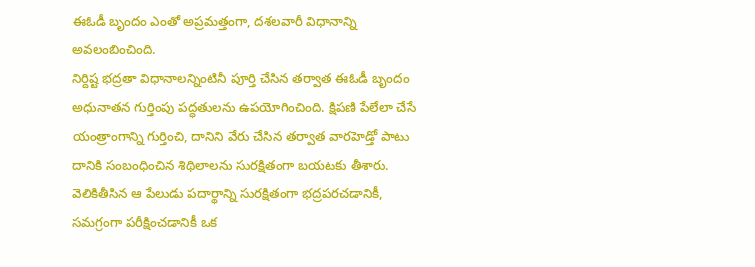ఈఓడీ బృందం ఎంతో అప్రమత్తంగా, దశలవారీ విధానాన్ని అవలంబించింది.
నిర్దిష్ట భద్రతా విధానాలన్నింటినీ పూర్తి చేసిన తర్వాత ఈఓడీ బృందం అధునాతన గుర్తింపు పద్ధతులను ఉపయోగించింది. క్షిపణి పేలేలా చేసే యంత్రాంగాన్ని గుర్తించి, దానిని వేరు చేసిన తర్వాత వారహెడ్తో పాటు దానికి సంబంధించిన శిథిలాలను సురక్షితంగా బయటకు తీశారు.
వెలికితీసిన ఆ పేలుడు పదార్థాన్ని సురక్షితంగా భద్రపరచడానికీ, సమగ్రంగా పరీక్షించడానికీ ఒక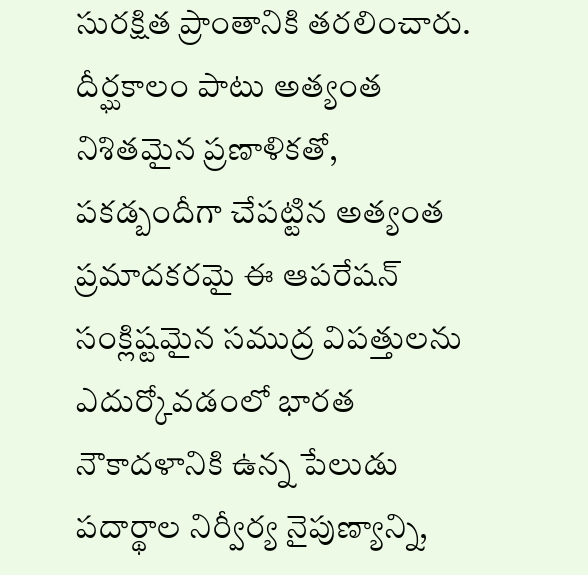సురక్షిత ప్రాంతానికి తరలించారు.
దీర్ఘకాలం పాటు అత్యంత నిశితమైన ప్రణాళికతో, పకడ్బందీగా చేపట్టిన అత్యంత ప్రమాదకరమై ఈ ఆపరేషన్ సంక్లిష్టమైన సముద్ర విపత్తులను ఎదుర్కోవడంలో భారత నౌకాదళానికి ఉన్న పేలుడు పదార్థాల నిర్వీర్య నైపుణ్యాన్ని,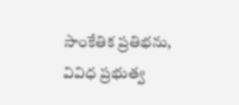సాంకేతిక ప్రతిభను, వివిధ ప్రభుత్వ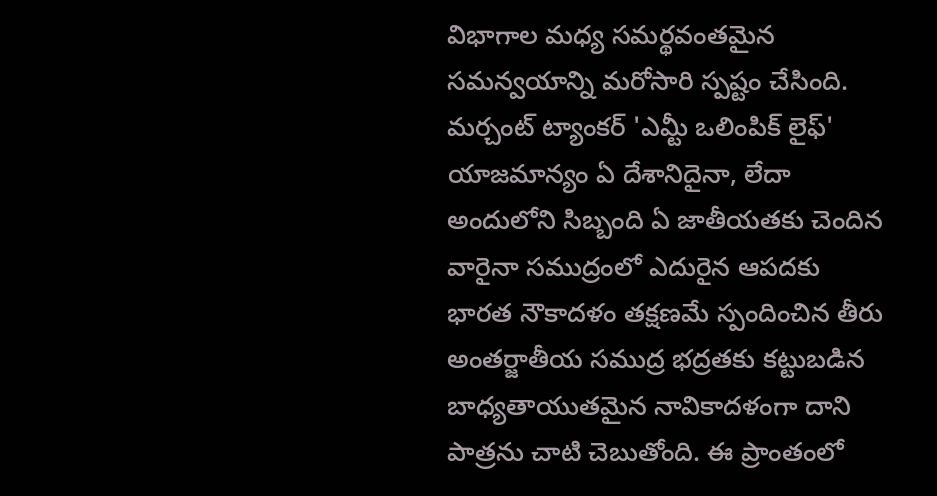విభాగాల మధ్య సమర్థవంతమైన సమన్వయాన్ని మరోసారి స్పష్టం చేసింది.
మర్చంట్ ట్యాంకర్ 'ఎమ్టీ ఒలింపిక్ లైఫ్' యాజమాన్యం ఏ దేశానిదైనా, లేదా అందులోని సిబ్బంది ఏ జాతీయతకు చెందిన వారైనా సముద్రంలో ఎదురైన ఆపదకు భారత నౌకాదళం తక్షణమే స్పందించిన తీరు అంతర్జాతీయ సముద్ర భద్రతకు కట్టుబడిన బాధ్యతాయుతమైన నావికాదళంగా దాని పాత్రను చాటి చెబుతోంది. ఈ ప్రాంతంలో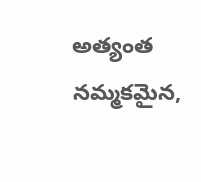అత్యంత నమ్మకమైన,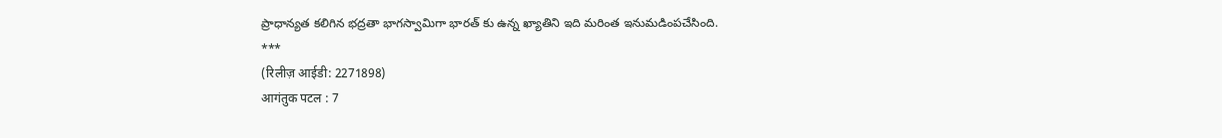ప్రాధాన్యత కలిగిన భద్రతా భాగస్వామిగా భారత్ కు ఉన్న ఖ్యాతిని ఇది మరింత ఇనుమడింపచేసింది.
***
(रिलीज़ आईडी: 2271898)
आगंतुक पटल : 7